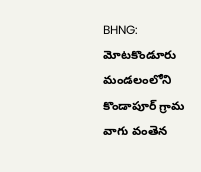BHNG: మోటకొండూరు మండలంలోని కొండాపూర్ గ్రామ వాగు వంతెన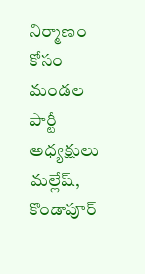నిర్మాణం కోసం మండల పార్టీ అధ్యక్షులు మల్లేష్, కొండాపూర్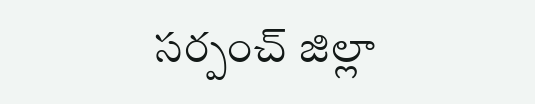సర్పంచ్ జిల్లా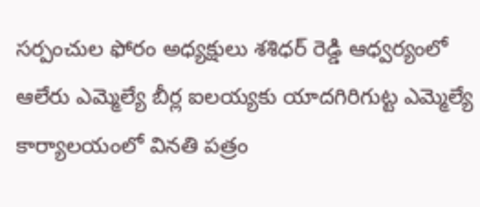సర్పంచుల ఫోరం అధ్యక్షులు శశిధర్ రెడ్డి ఆధ్వర్యంలో ఆలేరు ఎమ్మెల్యే బీర్ల ఐలయ్యకు యాదగిరిగుట్ట ఎమ్మెల్యే కార్యాలయంలో వినతి పత్రం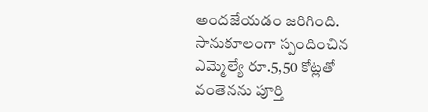అందజేయడం జరిగింది. సానుకూలంగా స్పందించిన ఎమ్మెల్యే రూ.5,50 కోట్లతో వంతెనను పూర్తి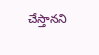చేస్తానని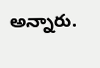అన్నారు.